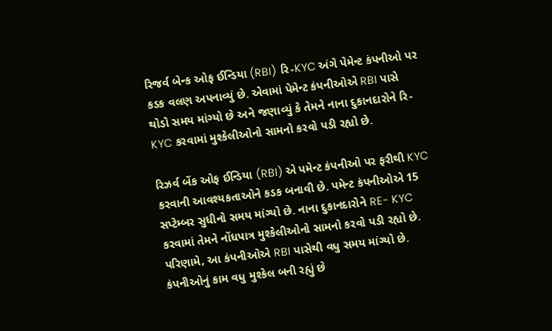રિજર્વ બેન્ક ઓફ ઈન્ડિયા (RBI) રિ-KYC અંગે પેમેન્ટ કંપનીઓ પર કડક વલણ અપનાવ્યું છે. એવામાં પેમેન્ટ કંપનીઓએ RBI પાસે થોડો સમય માંગ્યો છે અને જણાવ્યું કે તેમને નાના દુકાનદારોને રિ-KYC કરવામાં મુશ્કેલીઓનો સામનો કરવો પડી રહ્યો છે.

રિઝર્વ બેંક ઓફ ઈન્ડિયા (RBI) એ પમેન્ટ કંપનીઓ પર ફરીથી KYC કરવાની આવશ્યકતાઓને કડક બનાવી છે. પમેન્ટ કંપનીઓએ 15 સપ્ટેમ્બર સુધીનો સમય માંગ્યો છે. નાના દુકાનદારોને RE- KYC કરવામાં તેમને નોંધપાત્ર મુશ્કેલીઓનો સામનો કરવો પડી રહ્યો છે. પરિણામે, આ કંપનીઓએ RBI પાસેથી વધુ સમય માંગ્યો છે.
કંપનીઓનું કામ વધુ મુશ્કેલ બની રહ્યું છે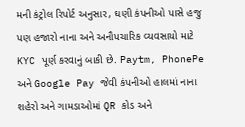મની કંટ્રોલ રિપોર્ટ અનુસાર, ઘણી કંપનીઓ પાસે હજુ પણ હજારો નાના અને અનૌપચારિક વ્યવસાયો માટે KYC પૂર્ણ કરવાનું બાકી છે. Paytm, PhonePe અને Google Pay જેવી કંપનીઓ હાલમાં નાના શહેરો અને ગામડાઓમાં QR કોડ અને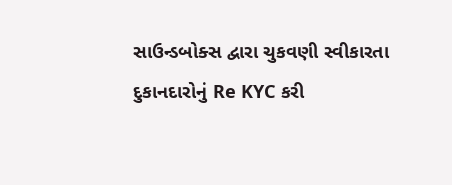સાઉન્ડબોક્સ દ્વારા ચુકવણી સ્વીકારતા દુકાનદારોનું Re KYC કરી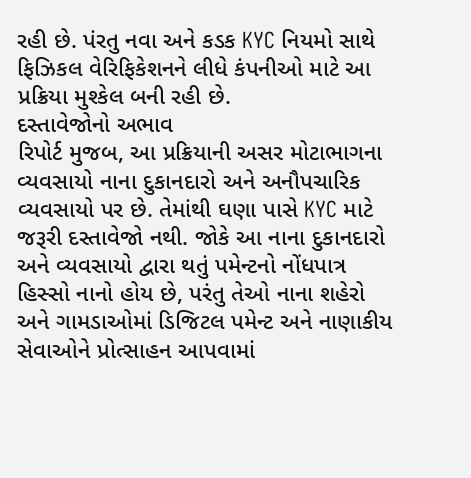રહી છે. પંરતુ નવા અને કડક KYC નિયમો સાથે ફિઝિકલ વેરિફિકેશનને લીધે કંપનીઓ માટે આ પ્રક્રિયા મુશ્કેલ બની રહી છે.
દસ્તાવેજોનો અભાવ
રિપોર્ટ મુજબ, આ પ્રક્રિયાની અસર મોટાભાગના વ્યવસાયો નાના દુકાનદારો અને અનૌપચારિક વ્યવસાયો પર છે. તેમાંથી ઘણા પાસે KYC માટે જરૂરી દસ્તાવેજો નથી. જોકે આ નાના દુકાનદારો અને વ્યવસાયો દ્વારા થતું પમેન્ટનો નોંધપાત્ર હિસ્સો નાનો હોય છે, પરંતુ તેઓ નાના શહેરો અને ગામડાઓમાં ડિજિટલ પમેન્ટ અને નાણાકીય સેવાઓને પ્રોત્સાહન આપવામાં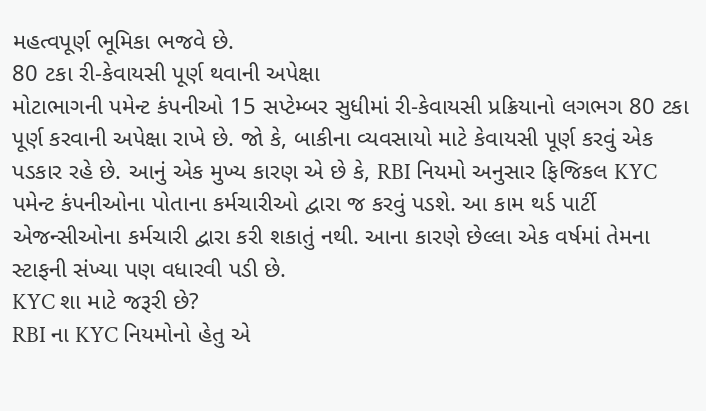મહત્વપૂર્ણ ભૂમિકા ભજવે છે.
80 ટકા રી-કેવાયસી પૂર્ણ થવાની અપેક્ષા
મોટાભાગની પમેન્ટ કંપનીઓ 15 સપ્ટેમ્બર સુધીમાં રી-કેવાયસી પ્રક્રિયાનો લગભગ 80 ટકા પૂર્ણ કરવાની અપેક્ષા રાખે છે. જો કે, બાકીના વ્યવસાયો માટે કેવાયસી પૂર્ણ કરવું એક પડકાર રહે છે. આનું એક મુખ્ય કારણ એ છે કે, RBI નિયમો અનુસાર ફિજિકલ KYC પમેન્ટ કંપનીઓના પોતાના કર્મચારીઓ દ્વારા જ કરવું પડશે. આ કામ થર્ડ પાર્ટી એજન્સીઓના કર્મચારી દ્વારા કરી શકાતું નથી. આના કારણે છેલ્લા એક વર્ષમાં તેમના સ્ટાફની સંખ્યા પણ વધારવી પડી છે.
KYC શા માટે જરૂરી છે?
RBI ના KYC નિયમોનો હેતુ એ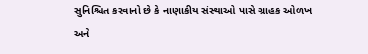સુનિશ્ચિત કરવાનો છે કે નાણાકીય સંસ્થાઓ પાસે ગ્રાહક ઓળખ અને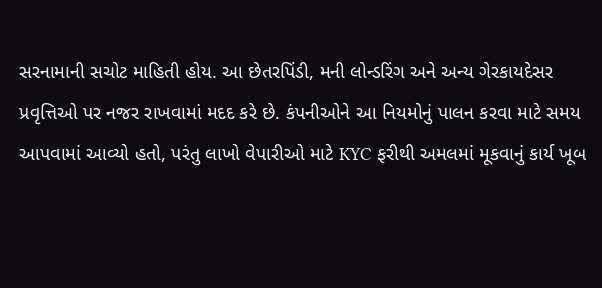સરનામાની સચોટ માહિતી હોય. આ છેતરપિંડી, મની લોન્ડરિંગ અને અન્ય ગેરકાયદેસર પ્રવૃત્તિઓ પર નજર રાખવામાં મદદ કરે છે. કંપનીઓને આ નિયમોનું પાલન કરવા માટે સમય આપવામાં આવ્યો હતો, પરંતુ લાખો વેપારીઓ માટે KYC ફરીથી અમલમાં મૂકવાનું કાર્ય ખૂબ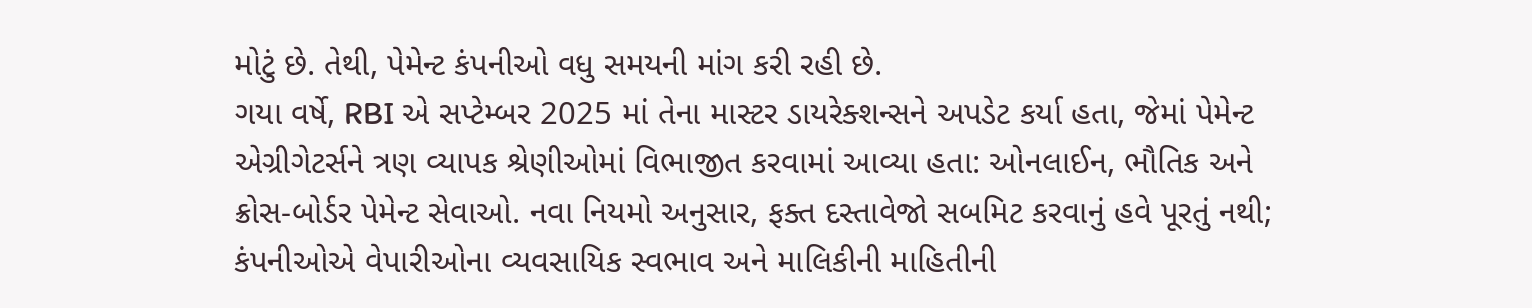મોટું છે. તેથી, પેમેન્ટ કંપનીઓ વધુ સમયની માંગ કરી રહી છે.
ગયા વર્ષે, RBI એ સપ્ટેમ્બર 2025 માં તેના માસ્ટર ડાયરેક્શન્સને અપડેટ કર્યા હતા, જેમાં પેમેન્ટ એગ્રીગેટર્સને ત્રણ વ્યાપક શ્રેણીઓમાં વિભાજીત કરવામાં આવ્યા હતા: ઓનલાઈન, ભૌતિક અને ક્રોસ-બોર્ડર પેમેન્ટ સેવાઓ. નવા નિયમો અનુસાર, ફક્ત દસ્તાવેજો સબમિટ કરવાનું હવે પૂરતું નથી; કંપનીઓએ વેપારીઓના વ્યવસાયિક સ્વભાવ અને માલિકીની માહિતીની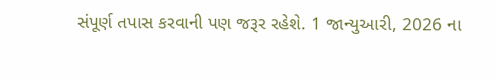સંપૂર્ણ તપાસ કરવાની પણ જરૂર રહેશે. 1 જાન્યુઆરી, 2026 ના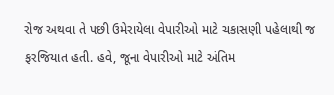રોજ અથવા તે પછી ઉમેરાયેલા વેપારીઓ માટે ચકાસણી પહેલાથી જ ફરજિયાત હતી. હવે, જૂના વેપારીઓ માટે અંતિમ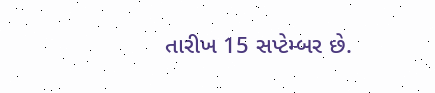તારીખ 15 સપ્ટેમ્બર છે.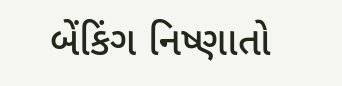બેંકિંગ નિષ્ણાતો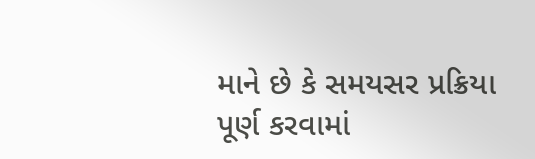માને છે કે સમયસર પ્રક્રિયા પૂર્ણ કરવામાં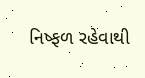નિષ્ફળ રહેવાથી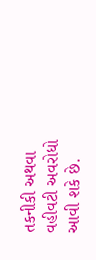તકનીકી અથવા વહીવટી અવરોધો આવી શકે છે.